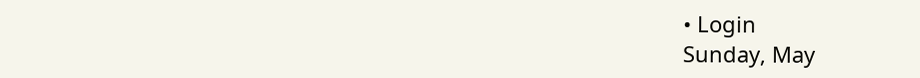• Login
Sunday, May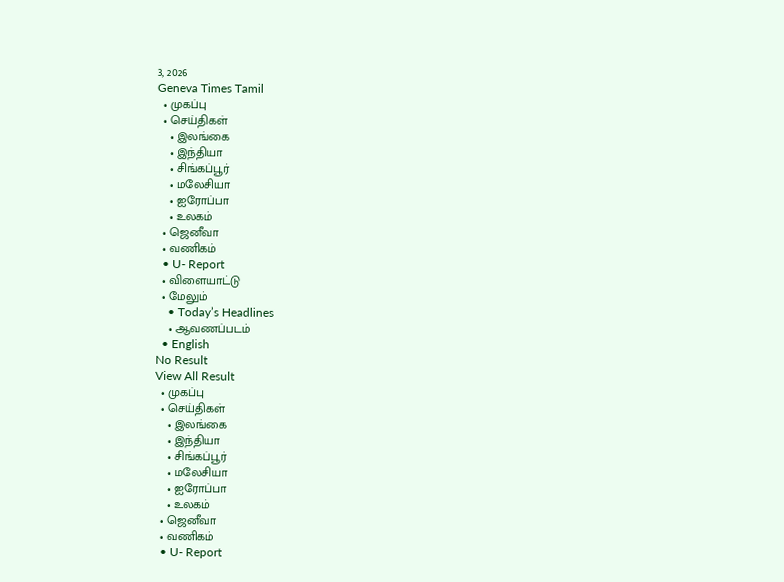3, 2026
Geneva Times Tamil
  • முகப்பு
  • செய்திகள்
    • இலங்கை
    • இந்தியா
    • சிங்கப்பூர்
    • மலேசியா
    • ஐரோப்பா
    • உலகம்
  • ஜெனீவா
  • வணிகம்
  • U- Report
  • விளையாட்டு
  • மேலும்
    • Today’s Headlines
    • ஆவணப்படம்
  • English
No Result
View All Result
  • முகப்பு
  • செய்திகள்
    • இலங்கை
    • இந்தியா
    • சிங்கப்பூர்
    • மலேசியா
    • ஐரோப்பா
    • உலகம்
  • ஜெனீவா
  • வணிகம்
  • U- Report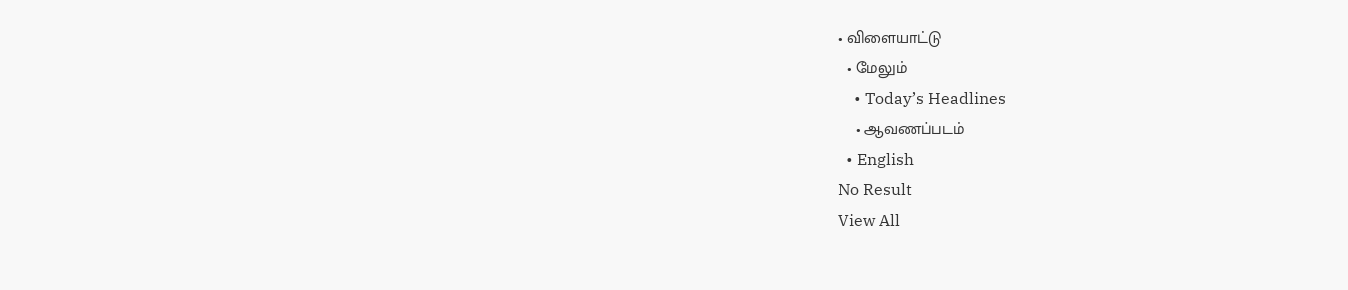• விளையாட்டு
  • மேலும்
    • Today’s Headlines
    • ஆவணப்படம்
  • English
No Result
View All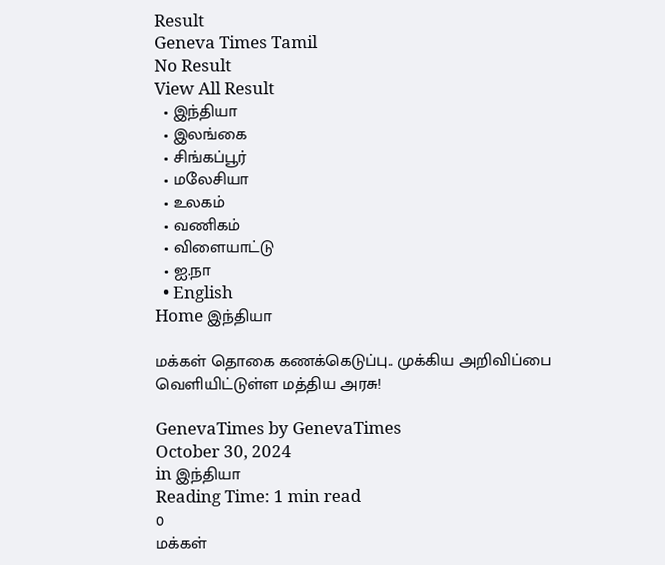Result
Geneva Times Tamil
No Result
View All Result
  • இந்தியா
  • இலங்கை
  • சிங்கப்பூர்
  • மலேசியா
  • உலகம்
  • வணிகம்
  • விளையாட்டு
  • ஐ.நா
  • English
Home இந்தியா

மக்கள் தொகை கணக்கெடுப்பு.. முக்கிய அறிவிப்பை வெளியிட்டுள்ள மத்திய அரசு!

GenevaTimes by GenevaTimes
October 30, 2024
in இந்தியா
Reading Time: 1 min read
0
மக்கள்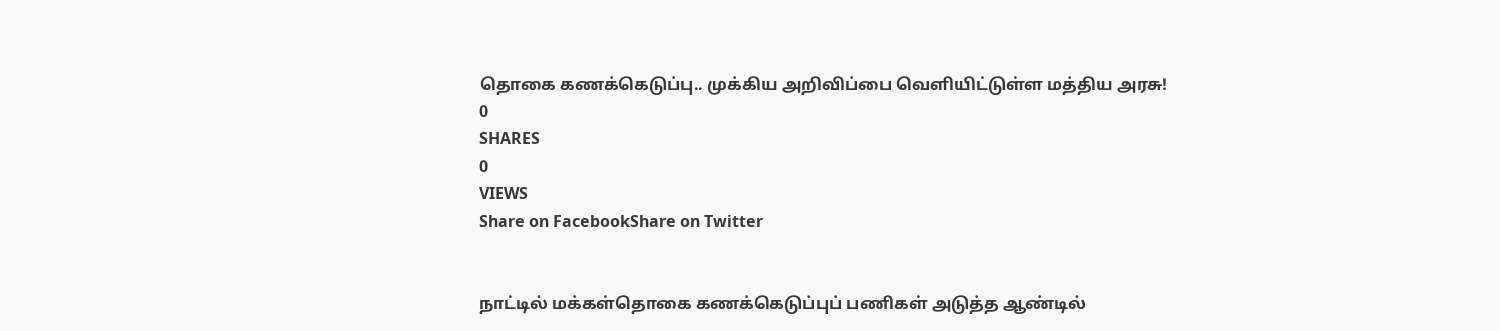தொகை கணக்கெடுப்பு.. முக்கிய அறிவிப்பை வெளியிட்டுள்ள மத்திய அரசு!
0
SHARES
0
VIEWS
Share on FacebookShare on Twitter


நாட்டில் மக்கள்தொகை கணக்கெடுப்புப் பணிகள் அடுத்த ஆண்டில்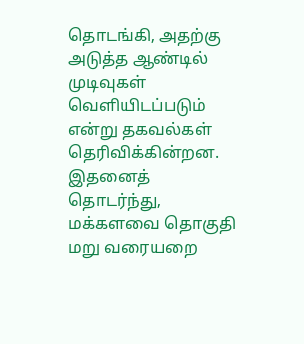தொடங்கி, அதற்கு அடுத்த ஆண்டில் முடிவுகள் வெளியிடப்படும் என்று தகவல்கள் தெரிவிக்கின்றன. இதனைத் தொடர்ந்து, மக்களவை தொகுதி மறு வரையறை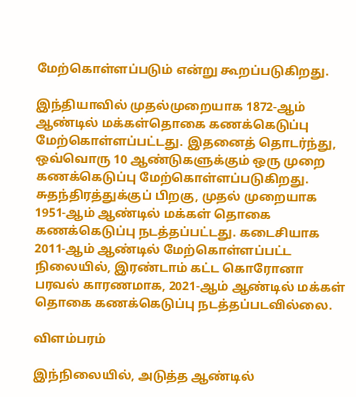மேற்கொள்ளப்படும் என்று கூறப்படுகிறது.

இந்தியாவில் முதல்முறையாக 1872-ஆம் ஆண்டில் மக்கள்தொகை கணக்கெடுப்பு மேற்கொள்ளப்பட்டது. இதனைத் தொடர்ந்து, ஒவ்வொரு 10 ஆண்டுகளுக்கும் ஒரு முறை கணக்கெடுப்பு மேற்கொள்ளப்படுகிறது. சுதந்திரத்துக்குப் பிறகு, முதல் முறையாக 1951-ஆம் ஆண்டில் மக்கள் தொகை கணக்கெடுப்பு நடத்தப்பட்டது. கடைசியாக 2011-ஆம் ஆண்டில் மேற்கொள்ளப்பட்ட நிலையில், இரண்டாம் கட்ட கொரோனா பரவல் காரணமாக, 2021-ஆம் ஆண்டில் மக்கள் தொகை கணக்கெடுப்பு நடத்தப்படவில்லை.

விளம்பரம்

இந்நிலையில், அடுத்த ஆண்டில்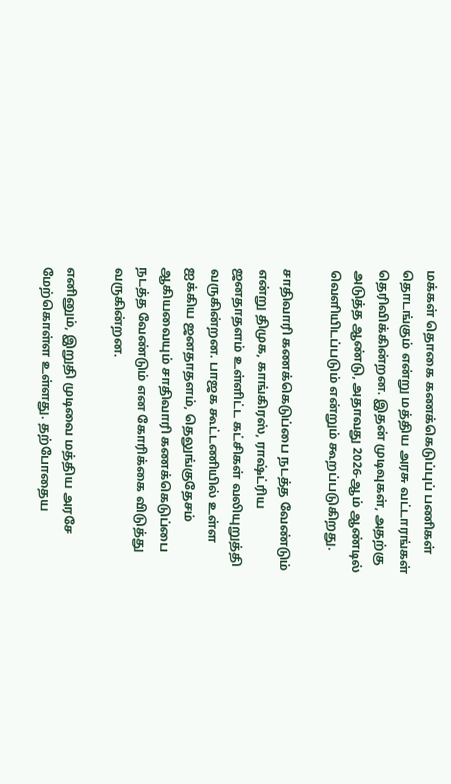மக்கள் தொகை கணக்கெடுப்புப் பணிகள் தொடங்கும் என்று மத்திய அரசு வட்டாரங்கள் தெரிவிக்கின்றன. இதன் முடிவுகள், அதற்கு அடுத்த ஆண்டு, அதாவது 2026-ஆம் ஆண்டில் வெளியிடப்படும் என்றும் கூறப்படுகிறது.

சாதிவாரி கணக்கெடுப்பை நடத்த வேண்டும் என்று திமுக, காங்கிரஸ், ராஷ்ட்ரிய ஜனதாதளம் உள்ளிட்ட கட்சிகள் வலியுறுத்தி வருகின்றன. பாஜக கூட்டணியில் உள்ள ஐக்கிய ஜனதாதளம், தெலுங்குதேசம் ஆகியவையும் சாதிவாரி கணக்கெடுப்பை நடத்த வேண்டும் என கோரிக்கை விடுத்து வருகின்றன.

எனினும், இறுதி முடிவை மத்திய அரசே மேற்கொள்ள உள்ளது. தற்போதைய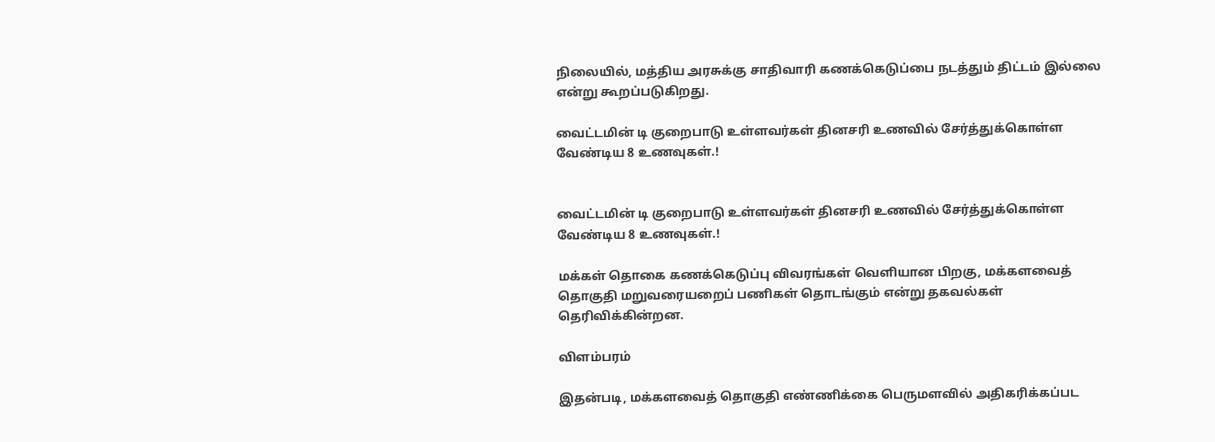நிலையில், மத்திய அரசுக்கு சாதிவாரி கணக்கெடுப்பை நடத்தும் திட்டம் இல்லை என்று கூறப்படுகிறது.

வைட்டமின் டி குறைபாடு உள்ளவர்கள் தினசரி உணவில் சேர்த்துக்கொள்ள வேண்டிய 8 உணவுகள்.!


வைட்டமின் டி குறைபாடு உள்ளவர்கள் தினசரி உணவில் சேர்த்துக்கொள்ள வேண்டிய 8 உணவுகள்.!

மக்கள் தொகை கணக்கெடுப்பு விவரங்கள் வெளியான பிறகு, மக்களவைத் தொகுதி மறுவரையறைப் பணிகள் தொடங்கும் என்று தகவல்கள் தெரிவிக்கின்றன.

விளம்பரம்

இதன்படி, மக்களவைத் தொகுதி எண்ணிக்கை பெருமளவில் அதிகரிக்கப்பட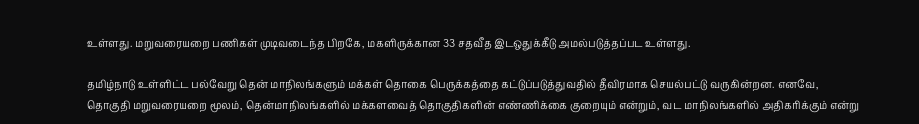உள்ளது. மறுவரையறை பணிகள் முடிவடைந்த பிறகே, மகளிருக்கான 33 சதவீத இடஒதுக்கீடு அமல்படுத்தப்பட உள்ளது.

தமிழ்நாடு உள்ளிட்ட பல்வேறு தென் மாநிலங்களும் மக்கள் தொகை பெருக்கத்தை கட்டுப்படுத்துவதில் தீவிரமாக செயல்பட்டு வருகின்றன. எனவே, தொகுதி மறுவரையறை மூலம், தென்மாநிலங்களில் மக்களவைத் தொகுதிகளின் எண்ணிக்கை குறையும் என்றும், வட மாநிலங்களில் அதிகரிக்கும் என்று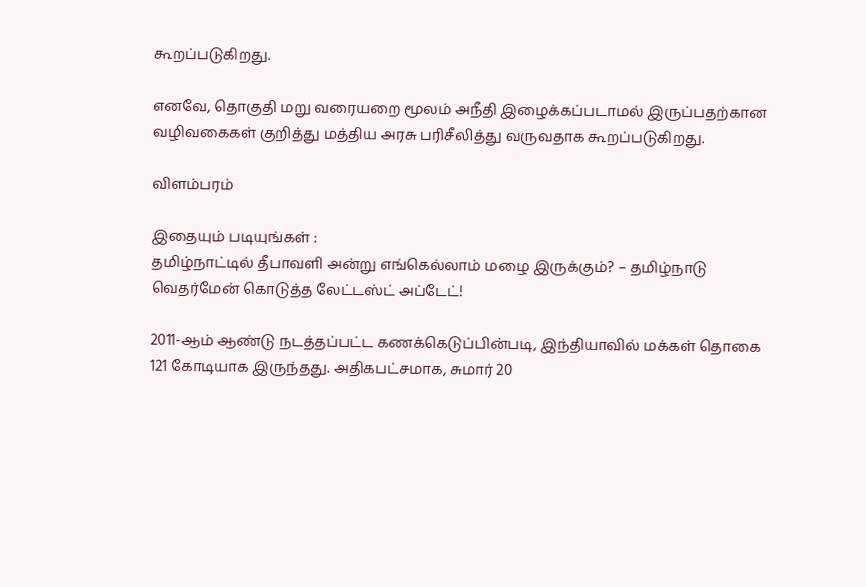கூறப்படுகிறது.

எனவே, தொகுதி மறு வரையறை மூலம் அநீதி இழைக்கப்படாமல் இருப்பதற்கான வழிவகைகள் குறித்து மத்திய அரசு பரிசீலித்து வருவதாக கூறப்படுகிறது.

விளம்பரம்

இதையும் படியுங்கள் :
தமிழ்நாட்டில் தீபாவளி அன்று எங்கெல்லாம் மழை இருக்கும்? – தமிழ்நாடு வெதர்மேன் கொடுத்த லேட்டஸ்ட் அப்டேட்!

2011-ஆம் ஆண்டு நடத்தப்பட்ட கணக்கெடுப்பின்படி, இந்தியாவில் மக்கள் தொகை 121 கோடியாக இருந்தது. அதிகபட்சமாக, சுமார் 20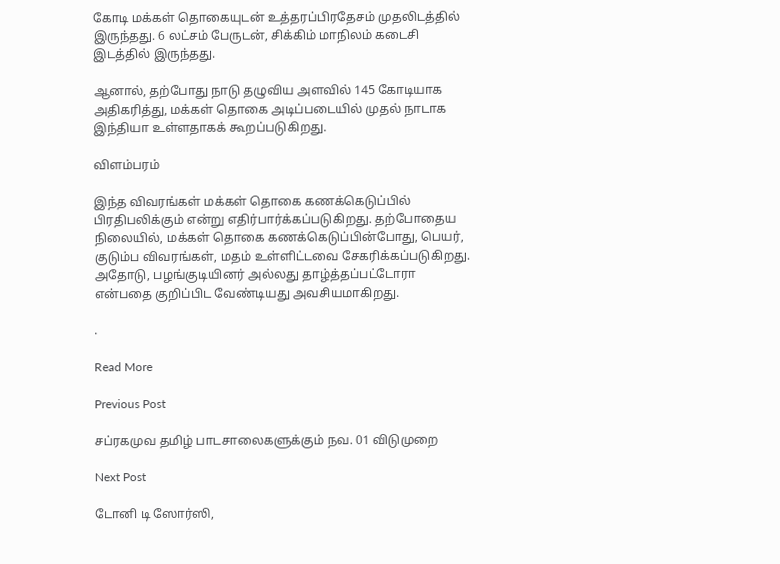கோடி மக்கள் தொகையுடன் உத்தரப்பிரதேசம் முதலிடத்தில் இருந்தது. 6 லட்சம் பேருடன், சிக்கிம் மாநிலம் கடைசி இடத்தில் இருந்தது.

ஆனால், தற்போது நாடு தழுவிய அளவில் 145 கோடியாக அதிகரித்து, மக்கள் தொகை அடிப்படையில் முதல் நாடாக இந்தியா உள்ளதாகக் கூறப்படுகிறது.

விளம்பரம்

இந்த விவரங்கள் மக்கள் தொகை கணக்கெடுப்பில் பிரதிபலிக்கும் என்று எதிர்பார்க்கப்படுகிறது. தற்போதைய நிலையில், மக்கள் தொகை கணக்கெடுப்பின்போது, பெயர், குடும்ப விவரங்கள், மதம் உள்ளிட்டவை சேகரிக்கப்படுகிறது. அதோடு, பழங்குடியினர் அல்லது தாழ்த்தப்பட்டோரா என்பதை குறிப்பிட வேண்டியது அவசியமாகிறது.

.

Read More

Previous Post

சப்ரகமுவ தமிழ் பாடசாலைகளுக்கும் நவ. 01 விடுமுறை

Next Post

டோனி டி ஸோர்ஸி,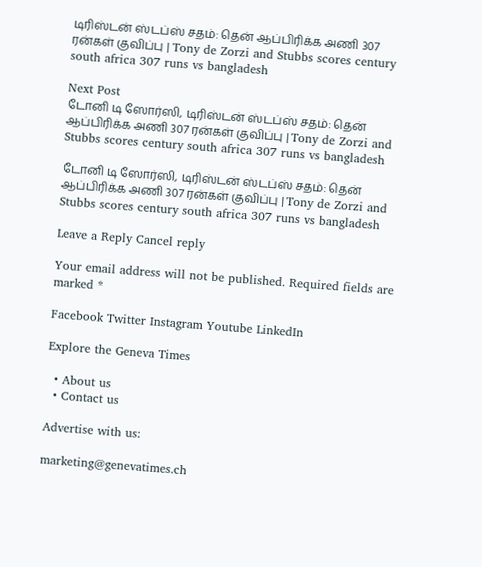டிரிஸ்டன் ஸ்டப்ஸ் சதம்: தென் ஆப்பிரிக்க அணி 307 ரன்கள் குவிப்பு | Tony de Zorzi and Stubbs scores century south africa 307 runs vs bangladesh

Next Post
டோனி டி ஸோர்ஸி, டிரிஸ்டன் ஸ்டப்ஸ் சதம்: தென் ஆப்பிரிக்க அணி 307 ரன்கள் குவிப்பு | Tony de Zorzi and Stubbs scores century south africa 307 runs vs bangladesh

டோனி டி ஸோர்ஸி, டிரிஸ்டன் ஸ்டப்ஸ் சதம்: தென் ஆப்பிரிக்க அணி 307 ரன்கள் குவிப்பு | Tony de Zorzi and Stubbs scores century south africa 307 runs vs bangladesh

Leave a Reply Cancel reply

Your email address will not be published. Required fields are marked *

Facebook Twitter Instagram Youtube LinkedIn

Explore the Geneva Times

  • About us
  • Contact us

Advertise with us:

marketing@genevatimes.ch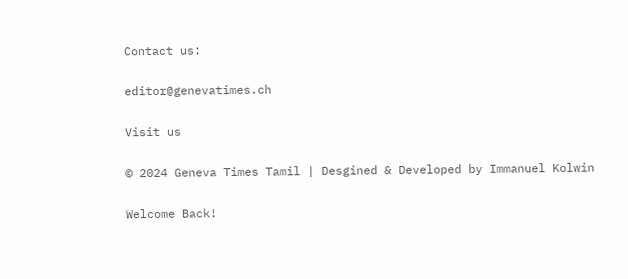Contact us:

editor@genevatimes.ch

Visit us

© 2024 Geneva Times Tamil | Desgined & Developed by Immanuel Kolwin

Welcome Back!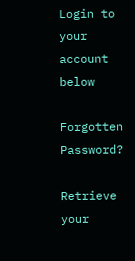Login to your account below

Forgotten Password?

Retrieve your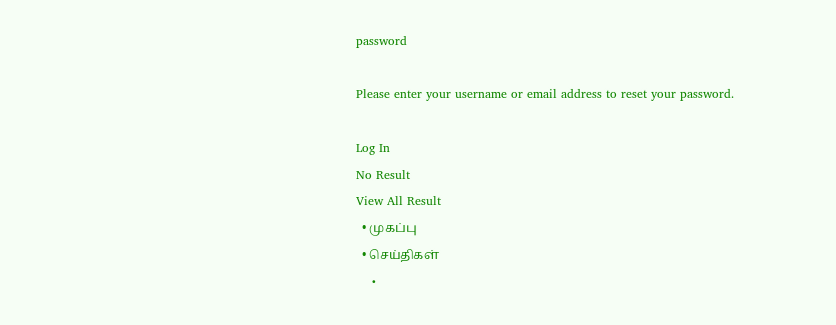password

Please enter your username or email address to reset your password.

Log In
No Result
View All Result
  • முகப்பு
  • செய்திகள்
    •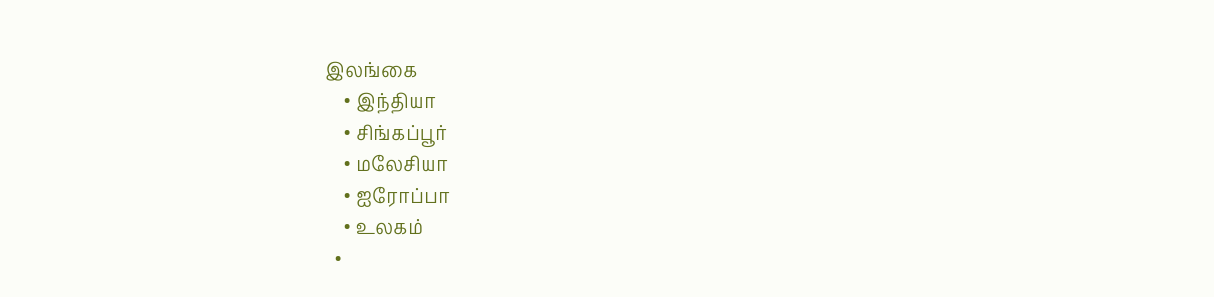இலங்கை
    • இந்தியா
    • சிங்கப்பூர்
    • மலேசியா
    • ஐரோப்பா
    • உலகம்
  •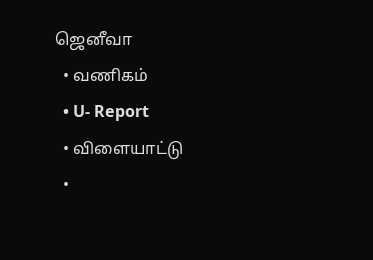ஜெனீவா
  • வணிகம்
  • U- Report
  • விளையாட்டு
  •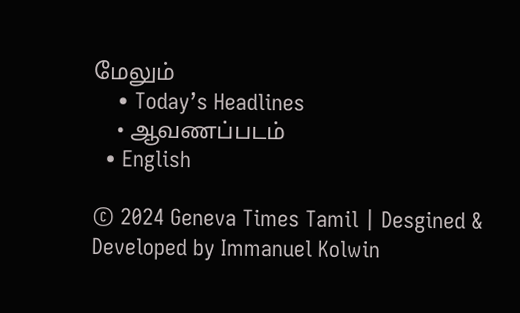மேலும்
    • Today’s Headlines
    • ஆவணப்படம்
  • English

© 2024 Geneva Times Tamil | Desgined & Developed by Immanuel Kolwin